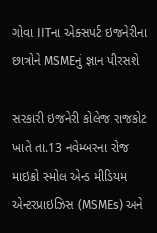ગોવા IITના એક્સપર્ટ ઇજનેરીના છાત્રોને MSMEનું જ્ઞાન પીરસશે

સરકારી ઇજનેરી કોલેજ રાજકોટ ખાતે તા.13 નવેમ્બરના રોજ માઇક્રો સ્મોલ એન્ડ મીડિયમ એન્ટરપ્રાઇઝિસ (MSMEs) અને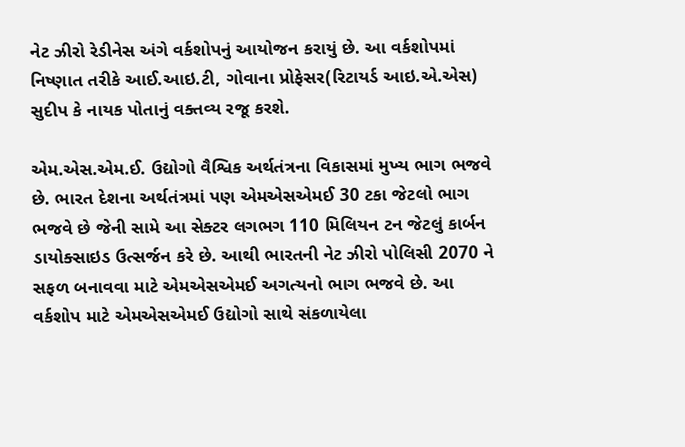નેટ ઝીરો રેડીનેસ અંગે વર્કશોપનું આયોજન કરાયું છે. આ વર્કશોપમાં નિષ્ણાત તરીકે આઈ.આઇ.ટી, ગોવાના પ્રોફેસર(રિટાયર્ડ આઇ.એ.એસ) સુદીપ કે નાયક પોતાનું વક્તવ્ય રજૂ કરશે.

એમ.એસ.એમ.ઈ. ઉદ્યોગો વૈશ્વિક અર્થતંત્રના વિકાસમાં મુખ્ય ભાગ ભજવે છે. ભારત દેશના અર્થતંત્રમાં પણ એમએસએમઈ 30 ટકા જેટલો ભાગ ભજવે છે જેની સામે આ સેક્ટર લગભગ 110 મિલિયન ટન જેટલું કાર્બન ડાયોક્સાઇડ ઉત્સર્જન કરે છે. આથી ભારતની નેટ ઝીરો પોલિસી 2070 ને સફળ બનાવવા માટે એમએસએમઈ અગત્યનો ભાગ ભજવે છે. આ વર્કશોપ માટે એમએસએમઈ ઉદ્યોગો સાથે સંકળાયેલા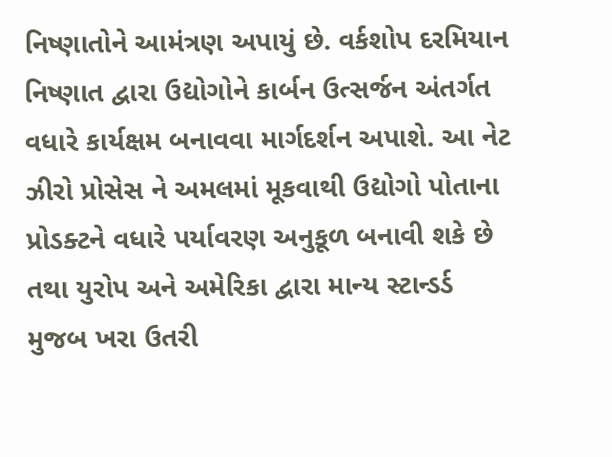નિષ્ણાતોને આમંત્રણ અપાયું છે. વર્કશોપ દરમિયાન નિષ્ણાત દ્વારા ઉદ્યોગોને કાર્બન ઉત્સર્જન અંતર્ગત વધારે કાર્યક્ષમ બનાવવા માર્ગદર્શન અપાશે. આ નેટ ઝીરો પ્રોસેસ ને અમલમાં મૂકવાથી ઉદ્યોગો પોતાના પ્રોડક્ટને વધારે પર્યાવરણ અનુકૂળ બનાવી શકે છે તથા યુરોપ અને અમેરિકા દ્વારા માન્ય સ્ટાન્ડર્ડ મુજબ ખરા ઉતરી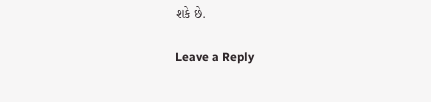શકે છે.

Leave a Reply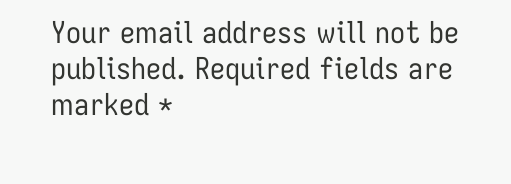Your email address will not be published. Required fields are marked *